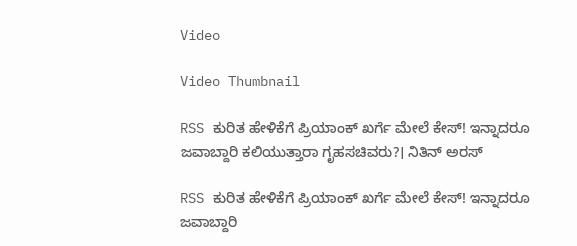Video

Video Thumbnail

RSS ಕುರಿತ ಹೇಳಿಕೆಗೆ ಪ್ರಿಯಾಂಕ್ ಖರ್ಗೆ ಮೇಲೆ ಕೇಸ್! ಇನ್ನಾದರೂ ಜವಾಬ್ದಾರಿ ಕಲಿಯುತ್ತಾರಾ ಗೃಹಸಚಿವರು?। ನಿತಿನ್ ಅರಸ್

RSS ಕುರಿತ ಹೇಳಿಕೆಗೆ ಪ್ರಿಯಾಂಕ್ ಖರ್ಗೆ ಮೇಲೆ ಕೇಸ್! ಇನ್ನಾದರೂ ಜವಾಬ್ದಾರಿ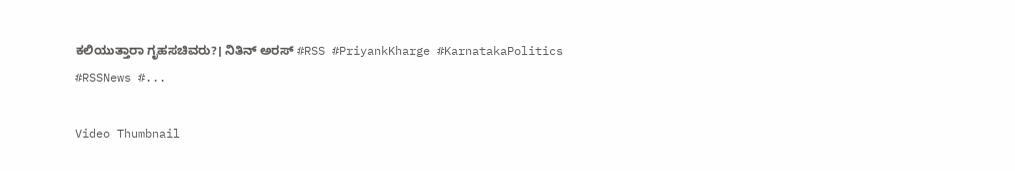ಕಲಿಯುತ್ತಾರಾ ಗೃಹಸಚಿವರು?। ನಿತಿನ್ ಅರಸ್ #RSS #PriyankKharge #KarnatakaPolitics #RSSNews #...

Video Thumbnail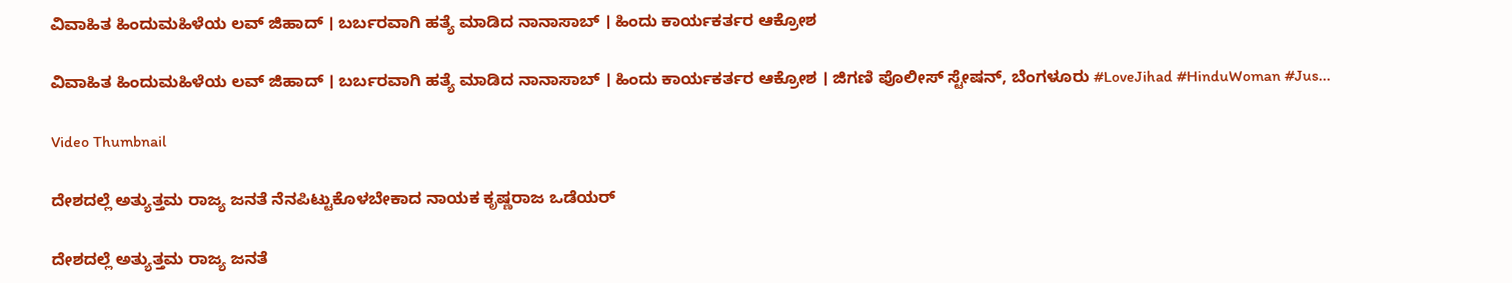ವಿವಾಹಿತ ಹಿಂದುಮಹಿಳೆಯ ಲವ್ ಜಿಹಾದ್ । ಬರ್ಬರವಾಗಿ ಹತ್ಯೆ ಮಾಡಿದ ನಾನಾಸಾಬ್ । ಹಿಂದು ಕಾರ್ಯಕರ್ತರ ಆಕ್ರೋಶ

ವಿವಾಹಿತ ಹಿಂದುಮಹಿಳೆಯ ಲವ್ ಜಿಹಾದ್ । ಬರ್ಬರವಾಗಿ ಹತ್ಯೆ ಮಾಡಿದ ನಾನಾಸಾಬ್ । ಹಿಂದು ಕಾರ್ಯಕರ್ತರ ಆಕ್ರೋಶ । ಜಿಗಣಿ ಪೊಲೀಸ್ ಸ್ಟೇಷನ್, ಬೆಂಗಳೂರು #LoveJihad #HinduWoman #Jus...

Video Thumbnail

ದೇಶದಲ್ಲೆ ಅತ್ಯುತ್ತಮ ರಾಜ್ಯ ಜನತೆ ನೆನಪಿಟ್ಟುಕೊಳಬೇಕಾದ ನಾಯಕ ಕೃಷ್ಣರಾಜ ಒಡೆಯರ್

ದೇಶದಲ್ಲೆ ಅತ್ಯುತ್ತಮ ರಾಜ್ಯ ಜನತೆ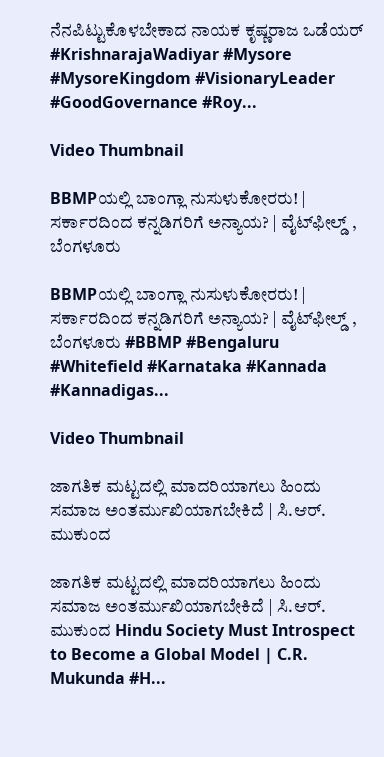ನೆನಪಿಟ್ಟುಕೊಳಬೇಕಾದ ನಾಯಕ ಕೃಷ್ಣರಾಜ ಒಡೆಯರ್ #KrishnarajaWadiyar #Mysore #MysoreKingdom #VisionaryLeader #GoodGovernance #Roy...

Video Thumbnail

BBMPಯಲ್ಲಿ ಬಾಂಗ್ಲಾ ನುಸುಳುಕೋರರು! | ಸರ್ಕಾರದಿಂದ ಕನ್ನಡಿಗರಿಗೆ ಅನ್ಯಾಯ? | ವೈಟ್‌ಫೀಲ್ಡ್‌ , ಬೆಂಗಳೂರು

BBMPಯಲ್ಲಿ ಬಾಂಗ್ಲಾ ನುಸುಳುಕೋರರು! | ಸರ್ಕಾರದಿಂದ ಕನ್ನಡಿಗರಿಗೆ ಅನ್ಯಾಯ? | ವೈಟ್‌ಫೀಲ್ಡ್‌ , ಬೆಂಗಳೂರು #BBMP #Bengaluru #Whitefield #Karnataka #Kannada #Kannadigas...

Video Thumbnail

ಜಾಗತಿಕ ಮಟ್ಟದಲ್ಲಿ ಮಾದರಿಯಾಗಲು ಹಿಂದು ಸಮಾಜ ಅಂತರ್ಮುಖಿಯಾಗಬೇಕಿದೆ | ಸಿ.ಆರ್. ಮುಕುಂದ

ಜಾಗತಿಕ ಮಟ್ಟದಲ್ಲಿ ಮಾದರಿಯಾಗಲು ಹಿಂದು ಸಮಾಜ ಅಂತರ್ಮುಖಿಯಾಗಬೇಕಿದೆ | ಸಿ.ಆರ್. ಮುಕುಂದ Hindu Society Must Introspect to Become a Global Model | C.R. Mukunda #H...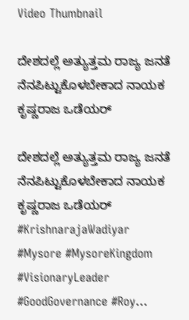Video Thumbnail

ದೇಶದಲ್ಲೆ ಅತ್ಯುತ್ತಮ ರಾಜ್ಯ ಜನತೆ ನೆನಪಿಟ್ಟುಕೊಳಬೇಕಾದ ನಾಯಕ ಕೃಷ್ಣರಾಜ ಒಡೆಯರ್

ದೇಶದಲ್ಲೆ ಅತ್ಯುತ್ತಮ ರಾಜ್ಯ ಜನತೆ ನೆನಪಿಟ್ಟುಕೊಳಬೇಕಾದ ನಾಯಕ ಕೃಷ್ಣರಾಜ ಒಡೆಯರ್ #KrishnarajaWadiyar #Mysore #MysoreKingdom #VisionaryLeader #GoodGovernance #Roy...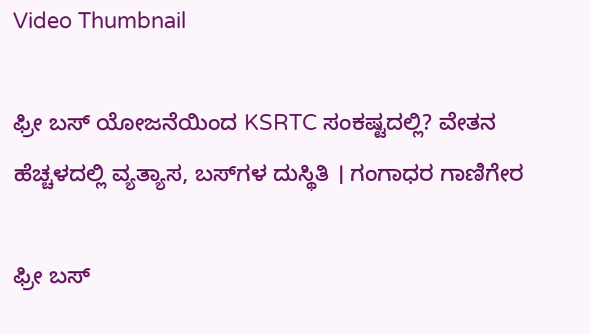Video Thumbnail

ಫ್ರೀ ಬಸ್ ಯೋಜನೆಯಿಂದ KSRTC ಸಂಕಷ್ಟದಲ್ಲಿ? ವೇತನ ಹೆಚ್ಚಳದಲ್ಲಿ ವ್ಯತ್ಯಾಸ, ಬಸ್‌ಗಳ ದುಸ್ಥಿತಿ । ಗಂಗಾಧರ ಗಾಣಿಗೇರ

ಫ್ರೀ ಬಸ್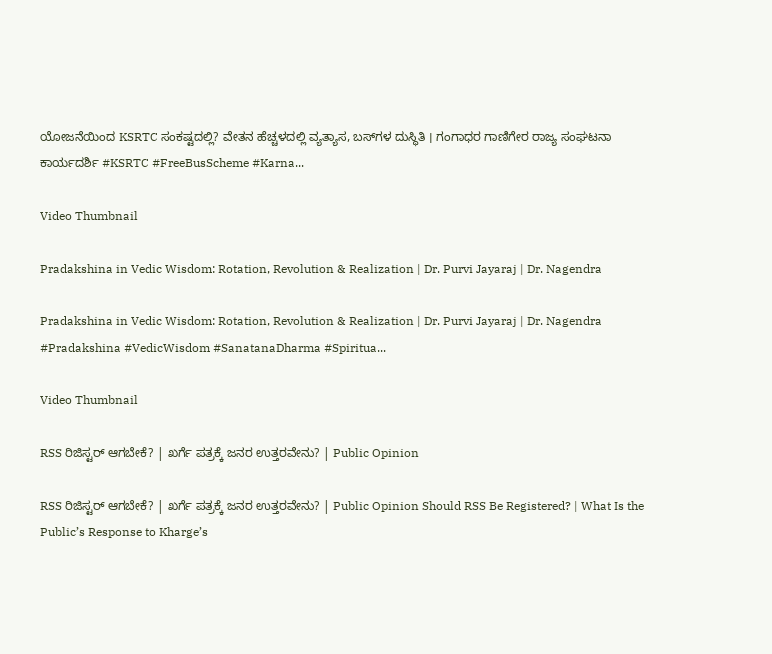ಯೋಜನೆಯಿಂದ KSRTC ಸಂಕಷ್ಟದಲ್ಲಿ? ವೇತನ ಹೆಚ್ಚಳದಲ್ಲಿ ವ್ಯತ್ಯಾಸ, ಬಸ್‌ಗಳ ದುಸ್ಥಿತಿ । ಗಂಗಾಧರ ಗಾಣಿಗೇರ ರಾಜ್ಯ ಸಂಘಟನಾ ಕಾರ್ಯದರ್ಶಿ #KSRTC #FreeBusScheme #Karna...

Video Thumbnail

Pradakshina in Vedic Wisdom: Rotation, Revolution & Realization | Dr. Purvi Jayaraj | Dr. Nagendra

Pradakshina in Vedic Wisdom: Rotation, Revolution & Realization | Dr. Purvi Jayaraj | Dr. Nagendra #Pradakshina #VedicWisdom #SanatanaDharma #Spiritua...

Video Thumbnail

RSS ರಿಜಿಸ್ಟರ್‌ ಆಗಬೇಕೆ? | ಖರ್ಗೆ ಪತ್ರಕ್ಕೆ ಜನರ ಉತ್ತರವೇನು? | Public Opinion

RSS ರಿಜಿಸ್ಟರ್‌ ಆಗಬೇಕೆ? | ಖರ್ಗೆ ಪತ್ರಕ್ಕೆ ಜನರ ಉತ್ತರವೇನು? | Public Opinion Should RSS Be Registered? | What Is the Public’s Response to Kharge’s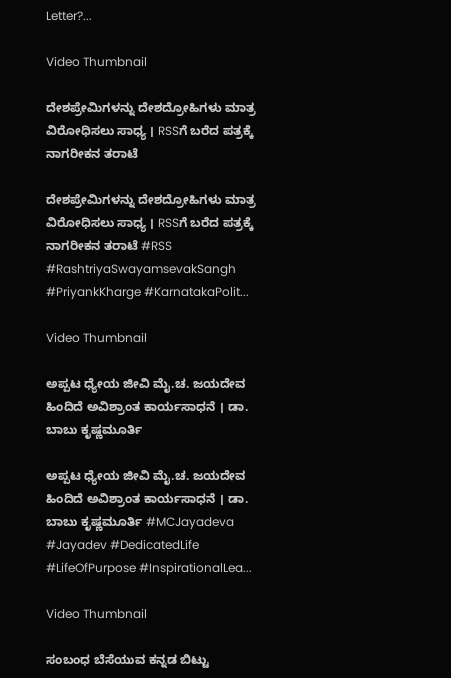Letter?...

Video Thumbnail

ದೇಶಪ್ರೇಮಿಗಳನ್ನು ದೇಶದ್ರೋಹಿಗಳು ಮಾತ್ರ ವಿರೋಧಿಸಲು ಸಾಧ್ಯ । RSSಗೆ ಬರೆದ ಪತ್ರಕ್ಕೆ ನಾಗರೀಕನ ತರಾಟೆ

ದೇಶಪ್ರೇಮಿಗಳನ್ನು ದೇಶದ್ರೋಹಿಗಳು ಮಾತ್ರ ವಿರೋಧಿಸಲು ಸಾಧ್ಯ । RSSಗೆ ಬರೆದ ಪತ್ರಕ್ಕೆ ನಾಗರೀಕನ ತರಾಟೆ #RSS #RashtriyaSwayamsevakSangh #PriyankKharge #KarnatakaPolit...

Video Thumbnail

ಅಪ್ಪಟ ಧ್ಯೇಯ ಜೀವಿ ಮೈ.ಚ. ಜಯದೇವ ಹಿಂದಿದೆ ಅವಿಶ್ರಾಂತ ಕಾರ್ಯಸಾಧನೆ । ಡಾ. ಬಾಬು ಕೃಷ್ಣಮೂರ್ತಿ

ಅಪ್ಪಟ ಧ್ಯೇಯ ಜೀವಿ ಮೈ.ಚ. ಜಯದೇವ ಹಿಂದಿದೆ ಅವಿಶ್ರಾಂತ ಕಾರ್ಯಸಾಧನೆ । ಡಾ. ಬಾಬು ಕೃಷ್ಣಮೂರ್ತಿ #MCJayadeva #Jayadev #DedicatedLife #LifeOfPurpose #InspirationalLea...

Video Thumbnail

ಸಂಬಂಧ ಬೆಸೆಯುವ ಕನ್ನಡ ಬಿಟ್ಟು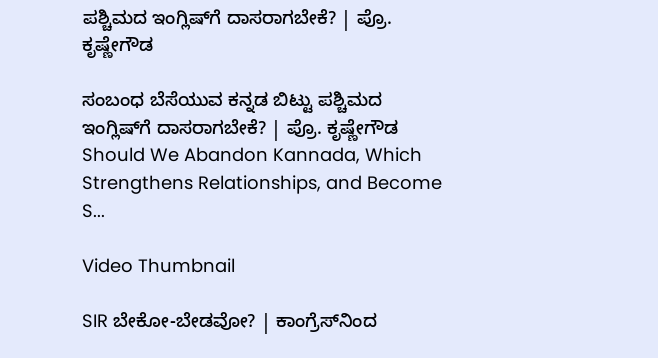ಪಶ್ಚಿಮದ ಇಂಗ್ಲಿಷ್‌ಗೆ ದಾಸರಾಗಬೇಕೆ? | ಪ್ರೊ. ಕೃಷ್ಣೇಗೌಡ

ಸಂಬಂಧ ಬೆಸೆಯುವ ಕನ್ನಡ ಬಿಟ್ಟು ಪಶ್ಚಿಮದ ಇಂಗ್ಲಿಷ್‌ಗೆ ದಾಸರಾಗಬೇಕೆ? | ಪ್ರೊ. ಕೃಷ್ಣೇಗೌಡ Should We Abandon Kannada, Which Strengthens Relationships, and Become S...

Video Thumbnail

SIR ಬೇಕೋ-ಬೇಡವೋ? | ಕಾಂಗ್ರೆಸ್‌ನಿಂದ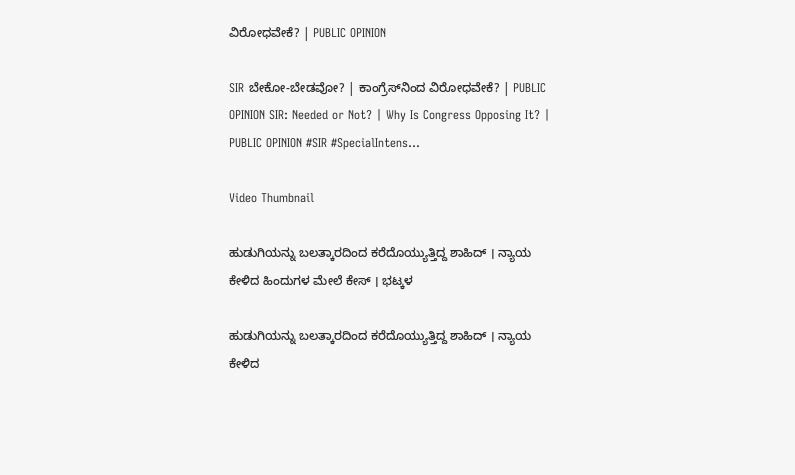ವಿರೋಧವೇಕೆ? | PUBLIC OPINION

SIR ಬೇಕೋ-ಬೇಡವೋ? | ಕಾಂಗ್ರೆಸ್‌ನಿಂದ ವಿರೋಧವೇಕೆ? | PUBLIC OPINION SIR: Needed or Not? | Why Is Congress Opposing It? | PUBLIC OPINION #SIR #SpecialIntens...

Video Thumbnail

ಹುಡುಗಿಯನ್ನು ಬಲತ್ಕಾರದಿಂದ ಕರೆದೊಯ್ಯುತ್ತಿದ್ದ ಶಾಹಿದ್ । ನ್ಯಾಯ ಕೇಳಿದ ಹಿಂದುಗಳ ಮೇಲೆ ಕೇಸ್ । ಭಟ್ಕಳ

ಹುಡುಗಿಯನ್ನು ಬಲತ್ಕಾರದಿಂದ ಕರೆದೊಯ್ಯುತ್ತಿದ್ದ ಶಾಹಿದ್ । ನ್ಯಾಯ ಕೇಳಿದ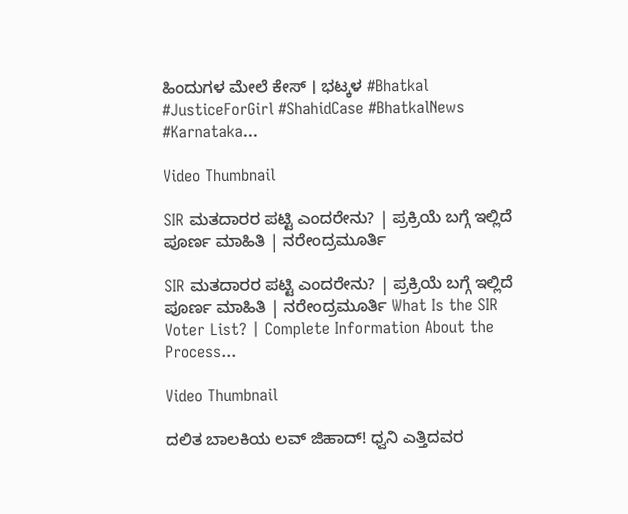ಹಿಂದುಗಳ ಮೇಲೆ ಕೇಸ್ । ಭಟ್ಕಳ #Bhatkal #JusticeForGirl #ShahidCase #BhatkalNews #Karnataka...

Video Thumbnail

SIR ಮತದಾರರ ಪಟ್ಟಿ ಎಂದರೇನು? | ಪ್ರಕ್ರಿಯೆ ಬಗ್ಗೆ ಇಲ್ಲಿದೆ ಪೂರ್ಣ ಮಾಹಿತಿ | ನರೇಂದ್ರಮೂರ್ತಿ

SIR ಮತದಾರರ ಪಟ್ಟಿ ಎಂದರೇನು? | ಪ್ರಕ್ರಿಯೆ ಬಗ್ಗೆ ಇಲ್ಲಿದೆ ಪೂರ್ಣ ಮಾಹಿತಿ | ನರೇಂದ್ರಮೂರ್ತಿ What Is the SIR Voter List? | Complete Information About the Process...

Video Thumbnail

ದಲಿತ ಬಾಲಕಿಯ ಲವ್ ಜಿಹಾದ್! ಧ್ವನಿ ಎತ್ತಿದವರ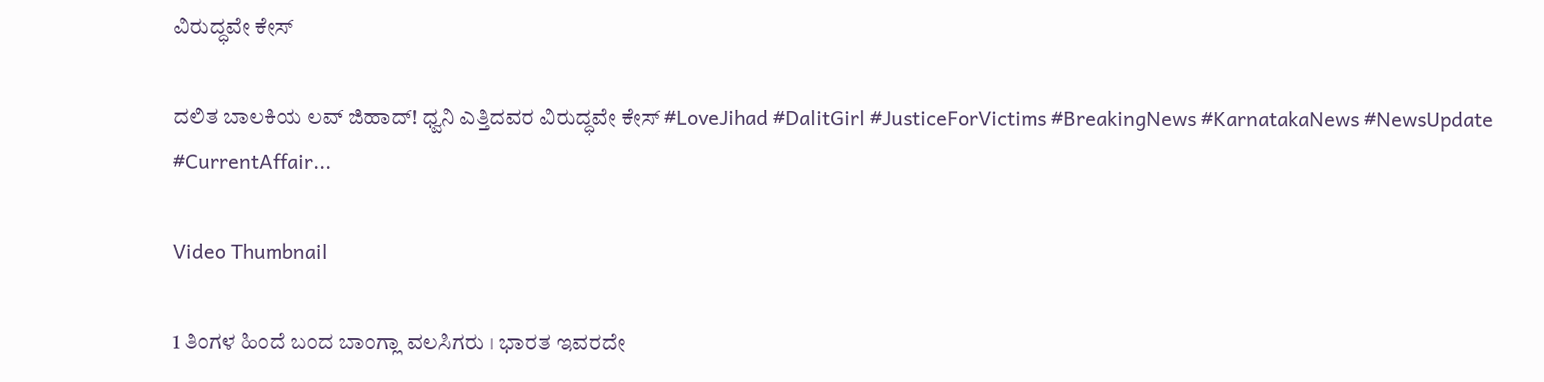ವಿರುದ್ಧವೇ ಕೇಸ್

ದಲಿತ ಬಾಲಕಿಯ ಲವ್ ಜಿಹಾದ್! ಧ್ವನಿ ಎತ್ತಿದವರ ವಿರುದ್ಧವೇ ಕೇಸ್ #LoveJihad #DalitGirl #JusticeForVictims #BreakingNews #KarnatakaNews #NewsUpdate #CurrentAffair...

Video Thumbnail

1 ತಿಂಗಳ ಹಿಂದೆ ಬಂದ ಬಾಂಗ್ಲಾ ವಲಸಿಗರು । ಭಾರತ ಇವರದೇ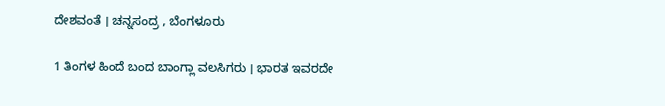ದೇಶವಂತೆ । ಚನ್ನಸಂದ್ರ , ಬೆಂಗಳೂರು

1 ತಿಂಗಳ ಹಿಂದೆ ಬಂದ ಬಾಂಗ್ಲಾ ವಲಸಿಗರು । ಭಾರತ ಇವರದೇ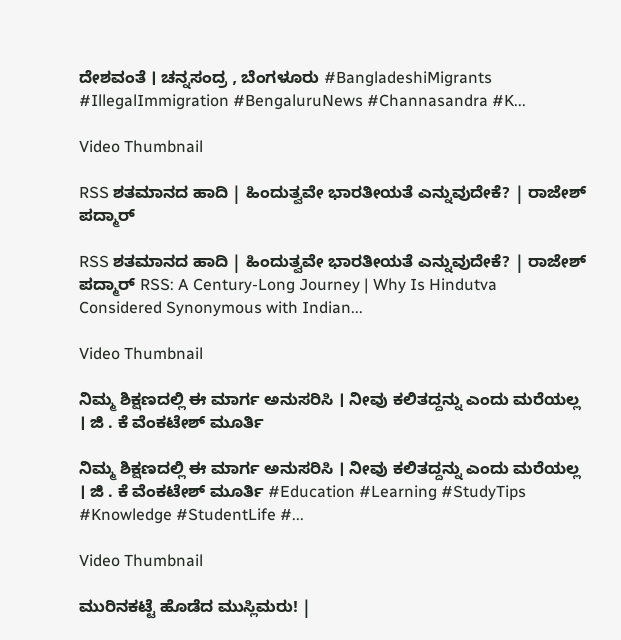ದೇಶವಂತೆ । ಚನ್ನಸಂದ್ರ , ಬೆಂಗಳೂರು #BangladeshiMigrants #IllegalImmigration #BengaluruNews #Channasandra #K...

Video Thumbnail

RSS ಶತಮಾನದ ಹಾದಿ | ಹಿಂದುತ್ವವೇ ಭಾರತೀಯತೆ ಎನ್ನುವುದೇಕೆ? | ರಾಜೇಶ್‌ ಪದ್ಮಾರ್

RSS ಶತಮಾನದ ಹಾದಿ | ಹಿಂದುತ್ವವೇ ಭಾರತೀಯತೆ ಎನ್ನುವುದೇಕೆ? | ರಾಜೇಶ್‌ ಪದ್ಮಾರ್ RSS: A Century-Long Journey | Why Is Hindutva Considered Synonymous with Indian...

Video Thumbnail

ನಿಮ್ಮ ಶಿಕ್ಷಣದಲ್ಲಿ ಈ ಮಾರ್ಗ ಅನುಸರಿಸಿ । ನೀವು ಕಲಿತದ್ದನ್ನು ಎಂದು ಮರೆಯಲ್ಲ । ಜಿ . ಕೆ ವೆಂಕಟೇಶ್ ಮೂರ್ತಿ

ನಿಮ್ಮ ಶಿಕ್ಷಣದಲ್ಲಿ ಈ ಮಾರ್ಗ ಅನುಸರಿಸಿ । ನೀವು ಕಲಿತದ್ದನ್ನು ಎಂದು ಮರೆಯಲ್ಲ । ಜಿ . ಕೆ ವೆಂಕಟೇಶ್ ಮೂರ್ತಿ #Education #Learning #StudyTips #Knowledge #StudentLife #...

Video Thumbnail

ಮುರಿನಕಟ್ಟೆ ಹೊಡೆದ ಮುಸ್ಲಿಮರು! |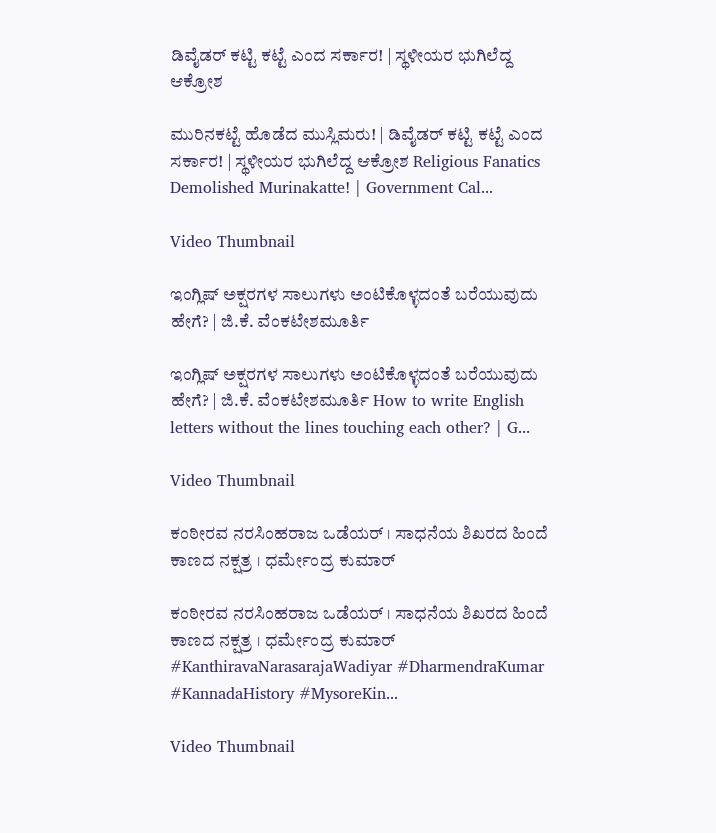ಡಿವೈಡರ್‌ ಕಟ್ಟಿ ಕಟ್ಟೆ ಎಂದ ಸರ್ಕಾರ! | ಸ್ಥಳೀಯರ ಭುಗಿಲೆದ್ದ ಆಕ್ರೋಶ

ಮುರಿನಕಟ್ಟೆ ಹೊಡೆದ ಮುಸ್ಲಿಮರು! | ಡಿವೈಡರ್‌ ಕಟ್ಟಿ ಕಟ್ಟೆ ಎಂದ ಸರ್ಕಾರ! | ಸ್ಥಳೀಯರ ಭುಗಿಲೆದ್ದ ಆಕ್ರೋಶ Religious Fanatics Demolished Murinakatte! | Government Cal...

Video Thumbnail

ಇಂಗ್ಲಿಷ್ ಅಕ್ಷರಗಳ ಸಾಲುಗಳು ಅಂಟಿಕೊಳ್ಳದಂತೆ ಬರೆಯುವುದು ಹೇಗೆ? | ಜಿ.ಕೆ. ವೆಂಕಟೇಶಮೂರ್ತಿ

ಇಂಗ್ಲಿಷ್ ಅಕ್ಷರಗಳ ಸಾಲುಗಳು ಅಂಟಿಕೊಳ್ಳದಂತೆ ಬರೆಯುವುದು ಹೇಗೆ? | ಜಿ.ಕೆ. ವೆಂಕಟೇಶಮೂರ್ತಿ How to write English letters without the lines touching each other? | G...

Video Thumbnail

ಕಂಠೀರವ ನರಸಿಂಹರಾಜ ಒಡೆಯರ್ । ಸಾಧನೆಯ ಶಿಖರದ ಹಿಂದೆ ಕಾಣದ ನಕ್ಷತ್ರ । ಧರ್ಮೇಂದ್ರ ಕುಮಾರ್

ಕಂಠೀರವ ನರಸಿಂಹರಾಜ ಒಡೆಯರ್ । ಸಾಧನೆಯ ಶಿಖರದ ಹಿಂದೆ ಕಾಣದ ನಕ್ಷತ್ರ । ಧರ್ಮೇಂದ್ರ ಕುಮಾರ್ #KanthiravaNarasarajaWadiyar #DharmendraKumar #KannadaHistory #MysoreKin...

Video Thumbnail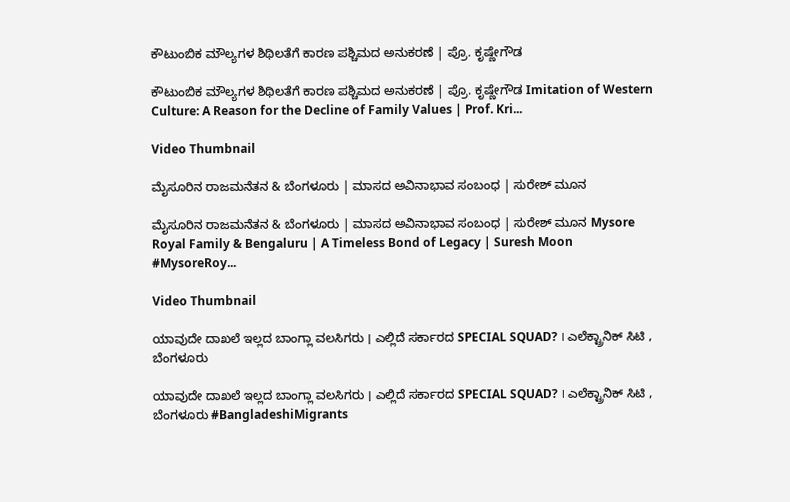ಕೌಟುಂಬಿಕ ಮೌಲ್ಯಗಳ ಶಿಥಿಲತೆಗೆ ಕಾರಣ ಪಶ್ಚಿಮದ ಅನುಕರಣೆ | ಪ್ರೊ. ಕೃಷ್ಣೇಗೌಡ

ಕೌಟುಂಬಿಕ ಮೌಲ್ಯಗಳ ಶಿಥಿಲತೆಗೆ ಕಾರಣ ಪಶ್ಚಿಮದ ಅನುಕರಣೆ | ಪ್ರೊ. ಕೃಷ್ಣೇಗೌಡ Imitation of Western Culture: A Reason for the Decline of Family Values | Prof. Kri...

Video Thumbnail

ಮೈಸೂರಿನ ರಾಜಮನೆತನ & ಬೆಂಗಳೂರು | ಮಾಸದ ಅವಿನಾಭಾವ ಸಂಬಂಧ | ಸುರೇಶ್‌ ಮೂನ

ಮೈಸೂರಿನ ರಾಜಮನೆತನ & ಬೆಂಗಳೂರು | ಮಾಸದ ಅವಿನಾಭಾವ ಸಂಬಂಧ | ಸುರೇಶ್‌ ಮೂನ Mysore Royal Family & Bengaluru | A Timeless Bond of Legacy | Suresh Moon #MysoreRoy...

Video Thumbnail

ಯಾವುದೇ ದಾಖಲೆ ಇಲ್ಲದ ಬಾಂಗ್ಲಾ ವಲಸಿಗರು । ಎಲ್ಲಿದೆ ಸರ್ಕಾರದ SPECIAL SQUAD? । ಎಲೆಕ್ಟ್ರಾನಿಕ್ ಸಿಟಿ , ಬೆಂಗಳೂರು

ಯಾವುದೇ ದಾಖಲೆ ಇಲ್ಲದ ಬಾಂಗ್ಲಾ ವಲಸಿಗರು । ಎಲ್ಲಿದೆ ಸರ್ಕಾರದ SPECIAL SQUAD? । ಎಲೆಕ್ಟ್ರಾನಿಕ್ ಸಿಟಿ , ಬೆಂಗಳೂರು #BangladeshiMigrants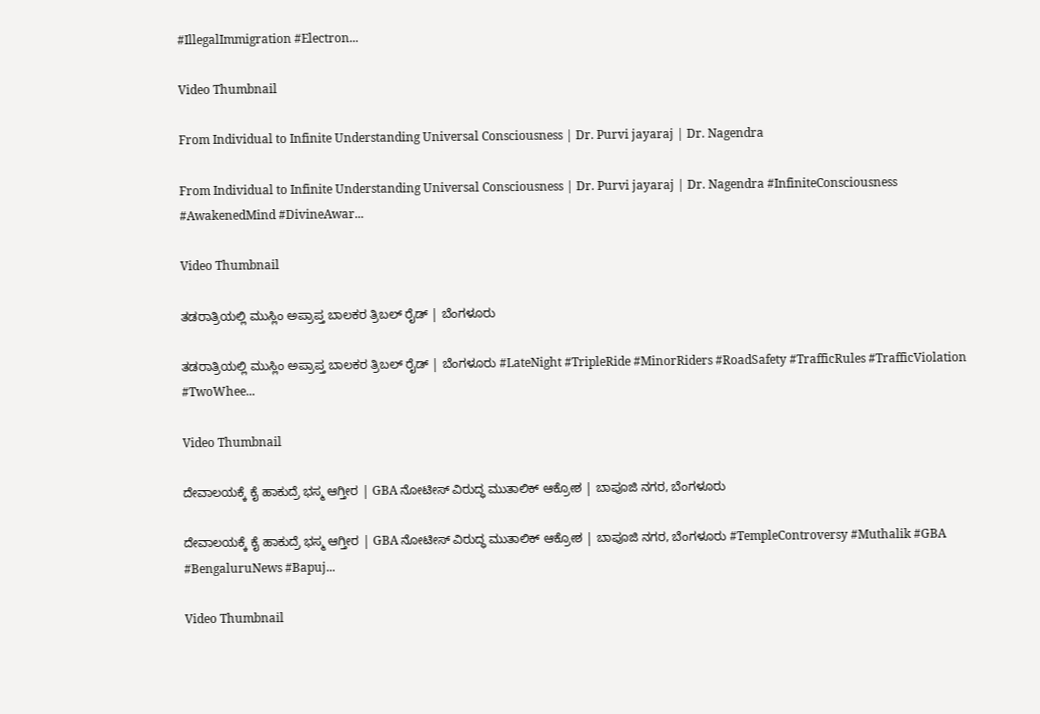#IllegalImmigration #Electron...

Video Thumbnail

From Individual to Infinite Understanding Universal Consciousness | Dr. Purvi jayaraj | Dr. Nagendra

From Individual to Infinite Understanding Universal Consciousness | Dr. Purvi jayaraj | Dr. Nagendra #InfiniteConsciousness #AwakenedMind #DivineAwar...

Video Thumbnail

ತಡರಾತ್ರಿಯಲ್ಲಿ ಮುಸ್ಲಿಂ ಅಪ್ರಾಪ್ತ ಬಾಲಕರ ತ್ರಿಬಲ್ ರೈಡ್ | ಬೆಂಗಳೂರು

ತಡರಾತ್ರಿಯಲ್ಲಿ ಮುಸ್ಲಿಂ ಅಪ್ರಾಪ್ತ ಬಾಲಕರ ತ್ರಿಬಲ್ ರೈಡ್ | ಬೆಂಗಳೂರು #LateNight #TripleRide #MinorRiders #RoadSafety #TrafficRules #TrafficViolation #TwoWhee...

Video Thumbnail

ದೇವಾಲಯಕ್ಕೆ ಕೈ ಹಾಕುದ್ರೆ ಭಸ್ಮ ಆಗ್ತೀರ | GBA ನೋಟೀಸ್ ವಿರುದ್ಧ ಮುತಾಲಿಕ್ ಆಕ್ರೋಶ | ಬಾಪೂಜಿ ನಗರ, ಬೆಂಗಳೂರು

ದೇವಾಲಯಕ್ಕೆ ಕೈ ಹಾಕುದ್ರೆ ಭಸ್ಮ ಆಗ್ತೀರ | GBA ನೋಟೀಸ್ ವಿರುದ್ಧ ಮುತಾಲಿಕ್ ಆಕ್ರೋಶ | ಬಾಪೂಜಿ ನಗರ, ಬೆಂಗಳೂರು #TempleControversy #Muthalik #GBA #BengaluruNews #Bapuj...

Video Thumbnail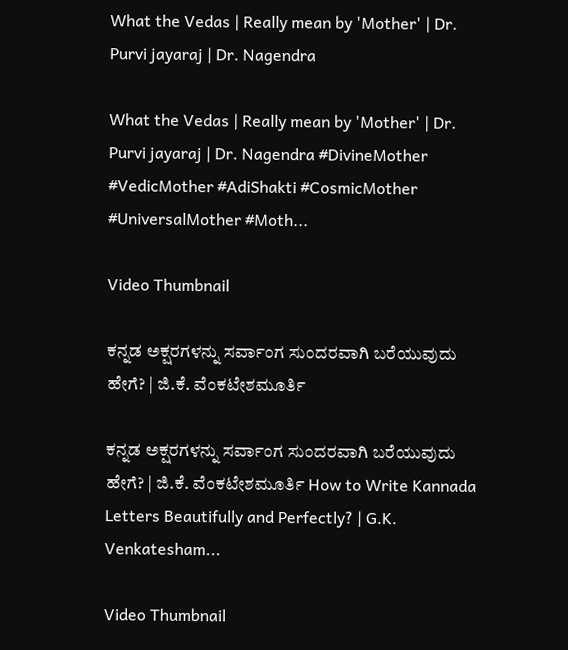What the Vedas | Really mean by 'Mother' | Dr. Purvi jayaraj | Dr. Nagendra

What the Vedas | Really mean by 'Mother' | Dr. Purvi jayaraj | Dr. Nagendra #DivineMother #VedicMother #AdiShakti #CosmicMother #UniversalMother #Moth...

Video Thumbnail

ಕನ್ನಡ ಅಕ್ಷರಗಳನ್ನು ಸರ್ವಾಂಗ ಸುಂದರವಾಗಿ ಬರೆಯುವುದು ಹೇಗೆ? | ಜಿ.ಕೆ. ವೆಂಕಟೇಶಮೂರ್ತಿ

ಕನ್ನಡ ಅಕ್ಷರಗಳನ್ನು ಸರ್ವಾಂಗ ಸುಂದರವಾಗಿ ಬರೆಯುವುದು ಹೇಗೆ? | ಜಿ.ಕೆ. ವೆಂಕಟೇಶಮೂರ್ತಿ How to Write Kannada Letters Beautifully and Perfectly? | G.K. Venkatesham...

Video Thumbnail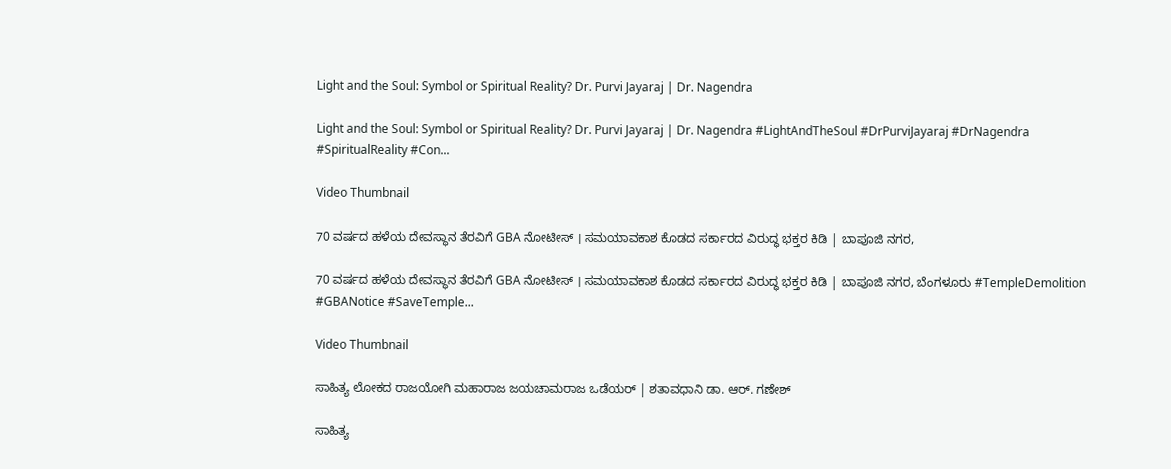Light and the Soul: Symbol or Spiritual Reality? Dr. Purvi Jayaraj | Dr. Nagendra

Light and the Soul: Symbol or Spiritual Reality? Dr. Purvi Jayaraj | Dr. Nagendra #LightAndTheSoul #DrPurviJayaraj #DrNagendra #SpiritualReality #Con...

Video Thumbnail

70 ವರ್ಷದ ಹಳೆಯ ದೇವಸ್ಥಾನ ತೆರವಿಗೆ GBA ನೋಟೀಸ್ । ಸಮಯಾವಕಾಶ ಕೊಡದ ಸರ್ಕಾರದ ವಿರುದ್ಧ ಭಕ್ತರ ಕಿಡಿ | ಬಾಪೂಜಿ ನಗರ,

70 ವರ್ಷದ ಹಳೆಯ ದೇವಸ್ಥಾನ ತೆರವಿಗೆ GBA ನೋಟೀಸ್ । ಸಮಯಾವಕಾಶ ಕೊಡದ ಸರ್ಕಾರದ ವಿರುದ್ಧ ಭಕ್ತರ ಕಿಡಿ | ಬಾಪೂಜಿ ನಗರ, ಬೆಂಗಳೂರು #TempleDemolition #GBANotice #SaveTemple...

Video Thumbnail

ಸಾಹಿತ್ಯ ಲೋಕದ ರಾಜಯೋಗಿ ಮಹಾರಾಜ ಜಯಚಾಮರಾಜ ಒಡೆಯರ್ | ಶತಾವಧಾನಿ ಡಾ. ಆರ್. ಗಣೇಶ್

ಸಾಹಿತ್ಯ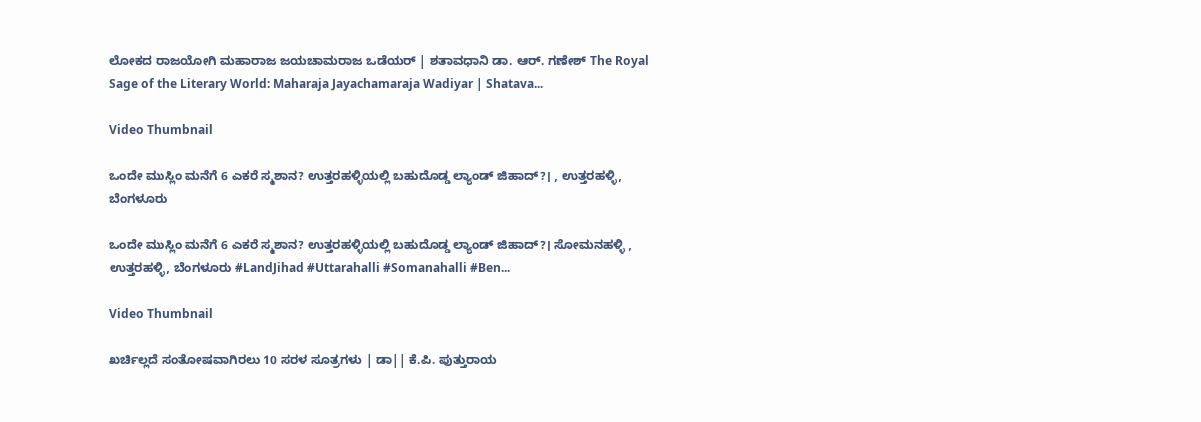ಲೋಕದ ರಾಜಯೋಗಿ ಮಹಾರಾಜ ಜಯಚಾಮರಾಜ ಒಡೆಯರ್ | ಶತಾವಧಾನಿ ಡಾ. ಆರ್. ಗಣೇಶ್ The Royal Sage of the Literary World: Maharaja Jayachamaraja Wadiyar | Shatava...

Video Thumbnail

ಒಂದೇ ಮುಸ್ಲಿಂ ಮನೆಗೆ 6 ಎಕರೆ ಸ್ಮಶಾನ? ಉತ್ತರಹಳ್ಳಿಯಲ್ಲಿ ಬಹುದೊಡ್ಡ ಲ್ಯಾಂಡ್ ಜಿಹಾದ್?। , ಉತ್ತರಹಳ್ಳಿ, ಬೆಂಗಳೂರು

ಒಂದೇ ಮುಸ್ಲಿಂ ಮನೆಗೆ 6 ಎಕರೆ ಸ್ಮಶಾನ? ಉತ್ತರಹಳ್ಳಿಯಲ್ಲಿ ಬಹುದೊಡ್ಡ ಲ್ಯಾಂಡ್ ಜಿಹಾದ್?। ಸೋಮನಹಳ್ಳಿ , ಉತ್ತರಹಳ್ಳಿ, ಬೆಂಗಳೂರು #LandJihad #Uttarahalli #Somanahalli #Ben...

Video Thumbnail

ಖರ್ಚಿಲ್ಲದೆ ಸಂತೋಷವಾಗಿರಲು 10 ಸರಳ ಸೂತ್ರಗಳು | ಡಾ|| ಕೆ.ಪಿ. ಪುತ್ತುರಾಯ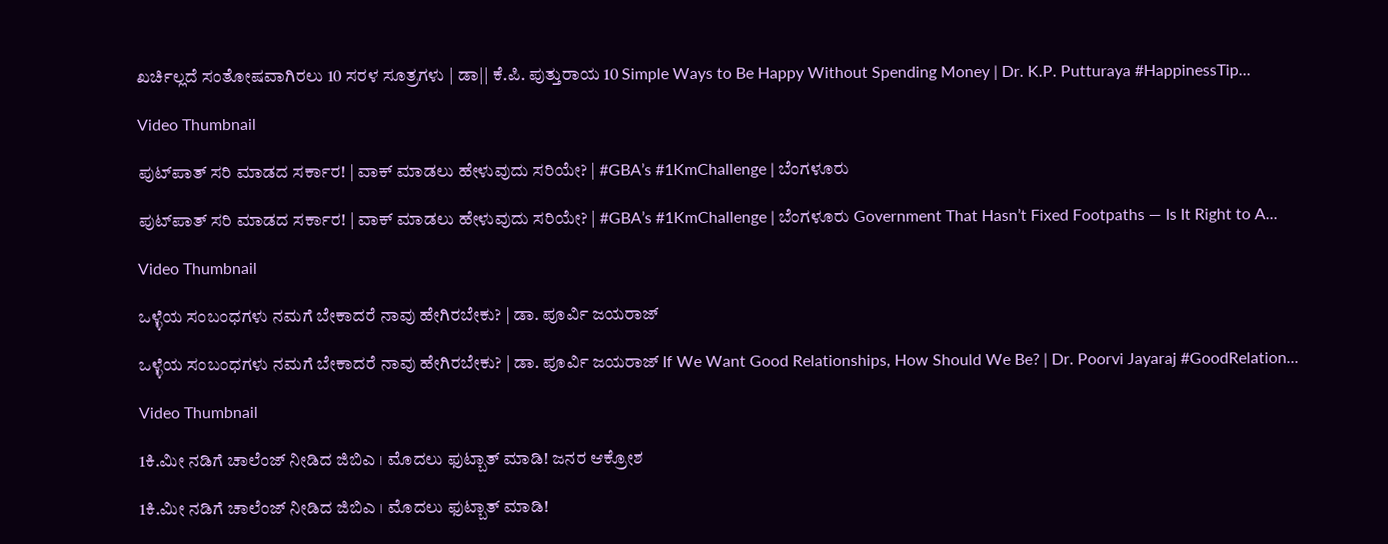ಖರ್ಚಿಲ್ಲದೆ ಸಂತೋಷವಾಗಿರಲು 10 ಸರಳ ಸೂತ್ರಗಳು | ಡಾ|| ಕೆ.ಪಿ. ಪುತ್ತುರಾಯ 10 Simple Ways to Be Happy Without Spending Money | Dr. K.P. Putturaya #HappinessTip...

Video Thumbnail

ಪುಟ್‌ಪಾತ್‌ ಸರಿ ಮಾಡದ ಸರ್ಕಾರ! | ವಾಕ್‌ ಮಾಡಲು ಹೇಳುವುದು ಸರಿಯೇ? | #GBA’s #1KmChallenge | ಬೆಂಗಳೂರು

ಪುಟ್‌ಪಾತ್‌ ಸರಿ ಮಾಡದ ಸರ್ಕಾರ! | ವಾಕ್‌ ಮಾಡಲು ಹೇಳುವುದು ಸರಿಯೇ? | #GBA’s #1KmChallenge | ಬೆಂಗಳೂರು Government That Hasn’t Fixed Footpaths — Is It Right to A...

Video Thumbnail

ಒಳ್ಳೆಯ ಸಂಬಂಧಗಳು ನಮಗೆ ಬೇಕಾದರೆ ನಾವು ಹೇಗಿರಬೇಕು? | ಡಾ. ಪೂರ್ವಿ ಜಯರಾಜ್

ಒಳ್ಳೆಯ ಸಂಬಂಧಗಳು ನಮಗೆ ಬೇಕಾದರೆ ನಾವು ಹೇಗಿರಬೇಕು? | ಡಾ. ಪೂರ್ವಿ ಜಯರಾಜ್ If We Want Good Relationships, How Should We Be? | Dr. Poorvi Jayaraj #GoodRelation...

Video Thumbnail

1ಕಿ.ಮೀ ನಡಿಗೆ ಚಾಲೆಂಜ್‌ ನೀಡಿದ ಜಿಬಿಎ । ಮೊದಲು ಫುಟ್ಬಾತ್ ಮಾಡಿ! ಜನರ ಆಕ್ರೋಶ

1ಕಿ.ಮೀ ನಡಿಗೆ ಚಾಲೆಂಜ್‌ ನೀಡಿದ ಜಿಬಿಎ । ಮೊದಲು ಫುಟ್ಬಾತ್ ಮಾಡಿ!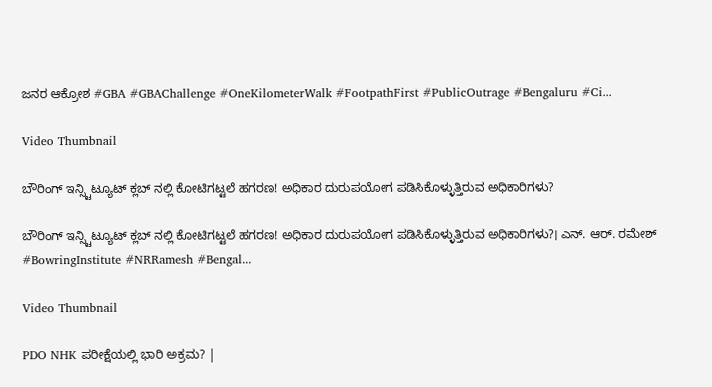ಜನರ ಆಕ್ರೋಶ #GBA #GBAChallenge #OneKilometerWalk #FootpathFirst #PublicOutrage #Bengaluru #Ci...

Video Thumbnail

ಬೌರಿಂಗ್ ಇನ್ಸ್ಟಿಟ್ಯೂಟ್ ಕ್ಲಬ್ ನಲ್ಲಿ ಕೋಟಿಗಟ್ಟಲೆ ಹಗರಣ! ಅಧಿಕಾರ ದುರುಪಯೋಗ ಪಡಿಸಿಕೊಳ್ಳುತ್ತಿರುವ ಅಧಿಕಾರಿಗಳು?

ಬೌರಿಂಗ್ ಇನ್ಸ್ಟಿಟ್ಯೂಟ್ ಕ್ಲಬ್ ನಲ್ಲಿ ಕೋಟಿಗಟ್ಟಲೆ ಹಗರಣ! ಅಧಿಕಾರ ದುರುಪಯೋಗ ಪಡಿಸಿಕೊಳ್ಳುತ್ತಿರುವ ಅಧಿಕಾರಿಗಳು?। ಎನ್. ಆರ್. ರಮೇಶ್ #BowringInstitute #NRRamesh #Bengal...

Video Thumbnail

PDO NHK ಪರೀಕ್ಷೆಯಲ್ಲಿ ಭಾರಿ ಅಕ್ರಮ? |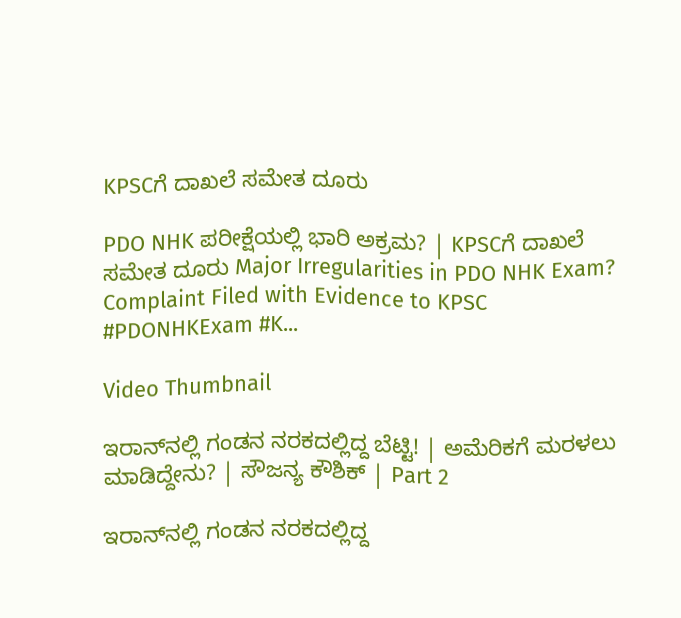KPSCಗೆ ದಾಖಲೆ ಸಮೇತ ದೂರು

PDO NHK ಪರೀಕ್ಷೆಯಲ್ಲಿ ಭಾರಿ ಅಕ್ರಮ? | KPSCಗೆ ದಾಖಲೆ ಸಮೇತ ದೂರು Major Irregularities in PDO NHK Exam? Complaint Filed with Evidence to KPSC #PDONHKExam #K...

Video Thumbnail

ಇರಾನ್‌ನಲ್ಲಿ ಗಂಡನ ನರಕದಲ್ಲಿದ್ದ ಬೆಟ್ಟಿ! | ಅಮೆರಿಕಗೆ ಮರಳಲು ಮಾಡಿದ್ದೇನು? | ಸೌಜನ್ಯ ಕೌಶಿಕ್‌ | Part 2

ಇರಾನ್‌ನಲ್ಲಿ ಗಂಡನ ನರಕದಲ್ಲಿದ್ದ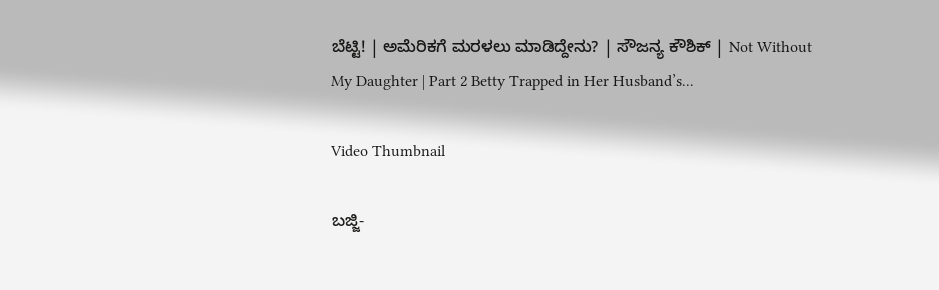ಬೆಟ್ಟಿ! | ಅಮೆರಿಕಗೆ ಮರಳಲು ಮಾಡಿದ್ದೇನು? | ಸೌಜನ್ಯ ಕೌಶಿಕ್‌ | Not Without My Daughter | Part 2 Betty Trapped in Her Husband’s...

Video Thumbnail

ಬಜ್ಜಿ-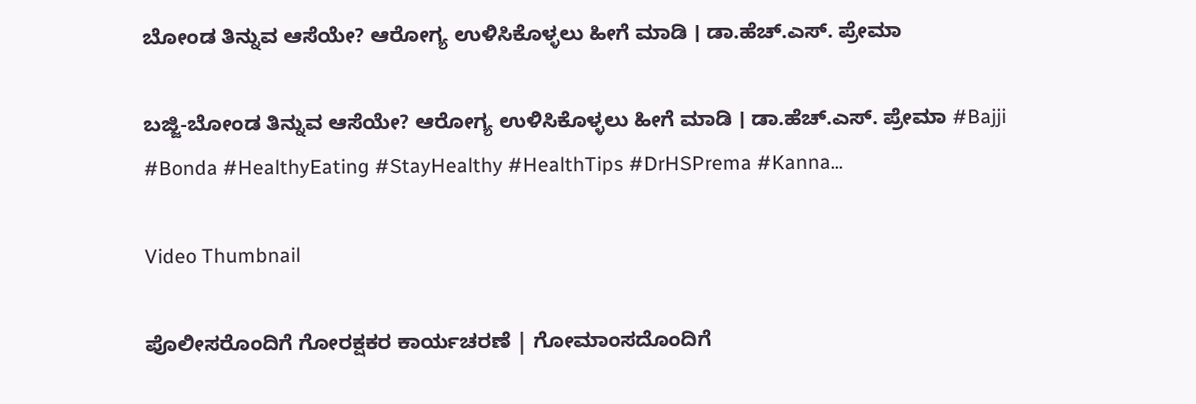ಬೋಂಡ ತಿನ್ನುವ ಆಸೆಯೇ? ಆರೋಗ್ಯ ಉಳಿಸಿಕೊಳ್ಳಲು ಹೀಗೆ ಮಾಡಿ । ಡಾ.ಹೆಚ್.ಎಸ್. ಪ್ರೇಮಾ

ಬಜ್ಜಿ-ಬೋಂಡ ತಿನ್ನುವ ಆಸೆಯೇ? ಆರೋಗ್ಯ ಉಳಿಸಿಕೊಳ್ಳಲು ಹೀಗೆ ಮಾಡಿ । ಡಾ.ಹೆಚ್.ಎಸ್. ಪ್ರೇಮಾ #Bajji #Bonda #HealthyEating #StayHealthy #HealthTips #DrHSPrema #Kanna...

Video Thumbnail

ಪೊಲೀಸರೊಂದಿಗೆ ಗೋರಕ್ಷಕರ ಕಾರ್ಯಚರಣೆ | ಗೋಮಾಂಸದೊಂದಿಗೆ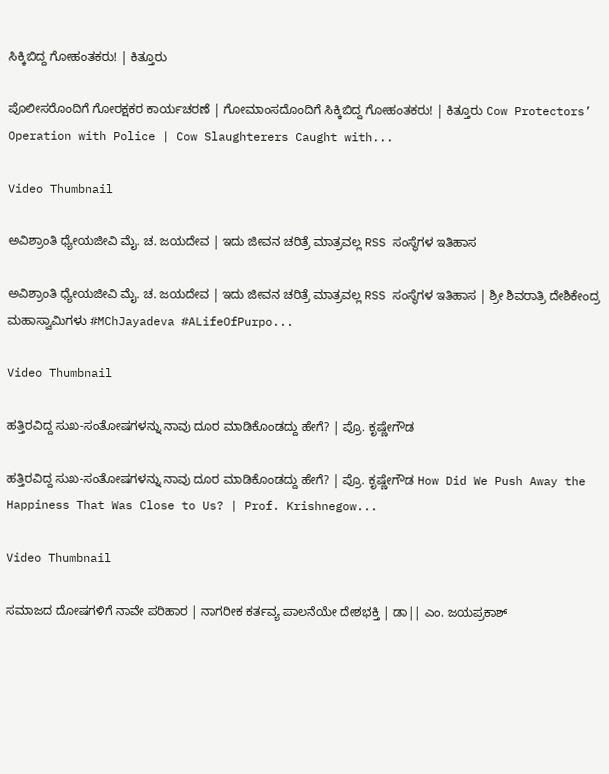ಸಿಕ್ಕಿಬಿದ್ದ ಗೋಹಂತಕರು! | ಕಿತ್ತೂರು

ಪೊಲೀಸರೊಂದಿಗೆ ಗೋರಕ್ಷಕರ ಕಾರ್ಯಚರಣೆ | ಗೋಮಾಂಸದೊಂದಿಗೆ ಸಿಕ್ಕಿಬಿದ್ದ ಗೋಹಂತಕರು! | ಕಿತ್ತೂರು Cow Protectors’ Operation with Police | Cow Slaughterers Caught with...

Video Thumbnail

ಅವಿಶ್ರಾಂತಿ ಧ್ಯೇಯಜೀವಿ ಮೈ. ಚ. ಜಯದೇವ | ಇದು ಜೀವನ ಚರಿತ್ರೆ ಮಾತ್ರವಲ್ಲ RSS ಸಂಸ್ಥೆಗಳ ಇತಿಹಾಸ

ಅವಿಶ್ರಾಂತಿ ಧ್ಯೇಯಜೀವಿ ಮೈ. ಚ. ಜಯದೇವ | ಇದು ಜೀವನ ಚರಿತ್ರೆ ಮಾತ್ರವಲ್ಲ RSS ಸಂಸ್ಥೆಗಳ ಇತಿಹಾಸ | ಶ್ರೀ ಶಿವರಾತ್ರಿ ದೇಶಿಕೇಂದ್ರ ಮಹಾಸ್ವಾಮಿಗಳು #MChJayadeva #ALifeOfPurpo...

Video Thumbnail

ಹತ್ತಿರವಿದ್ದ ಸುಖ-ಸಂತೋಷಗಳನ್ನು ನಾವು ದೂರ ಮಾಡಿಕೊಂಡದ್ದು ಹೇಗೆ? | ಪ್ರೊ. ಕೃಷ್ಣೇಗೌಡ

ಹತ್ತಿರವಿದ್ದ ಸುಖ-ಸಂತೋಷಗಳನ್ನು ನಾವು ದೂರ ಮಾಡಿಕೊಂಡದ್ದು ಹೇಗೆ? | ಪ್ರೊ. ಕೃಷ್ಣೇಗೌಡ How Did We Push Away the Happiness That Was Close to Us? | Prof. Krishnegow...

Video Thumbnail

ಸಮಾಜದ ದೋಷಗಳಿಗೆ ನಾವೇ ಪರಿಹಾರ | ನಾಗರೀಕ ಕರ್ತವ್ಯ ಪಾಲನೆಯೇ ದೇಶಭಕ್ತಿ | ಡಾ|| ಎಂ. ಜಯಪ್ರಕಾಶ್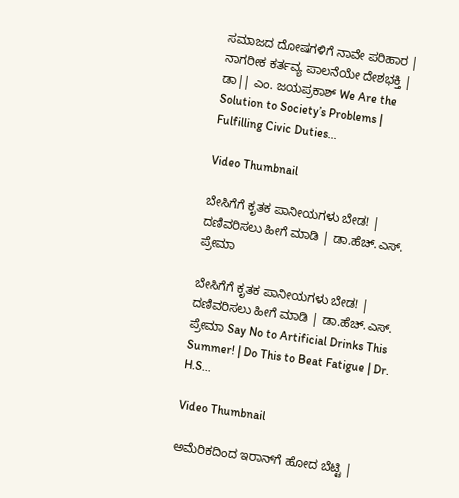ಸಮಾಜದ ದೋಷಗಳಿಗೆ ನಾವೇ ಪರಿಹಾರ | ನಾಗರೀಕ ಕರ್ತವ್ಯ ಪಾಲನೆಯೇ ದೇಶಭಕ್ತಿ | ಡಾ|| ಎಂ. ಜಯಪ್ರಕಾಶ್ We Are the Solution to Society’s Problems | Fulfilling Civic Duties...

Video Thumbnail

ಬೇಸಿಗೆಗೆ ಕೃತಕ ಪಾನೀಯಗಳು ಬೇಡ! | ದಣಿವರಿಸಲು ಹೀಗೆ ಮಾಡಿ | ಡಾ.ಹೆಚ್.ಎಸ್. ಪ್ರೇಮಾ

ಬೇಸಿಗೆಗೆ ಕೃತಕ ಪಾನೀಯಗಳು ಬೇಡ! | ದಣಿವರಿಸಲು ಹೀಗೆ ಮಾಡಿ | ಡಾ.ಹೆಚ್.ಎಸ್. ಪ್ರೇಮಾ Say No to Artificial Drinks This Summer! | Do This to Beat Fatigue | Dr. H.S...

Video Thumbnail

ಅಮೆರಿಕದಿಂದ ಇರಾನ್‌ಗೆ ಹೋದ ಬೆಟ್ಟಿ |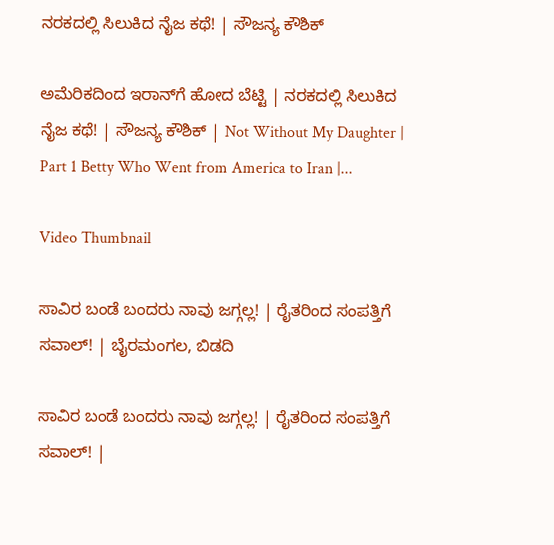ನರಕದಲ್ಲಿ ಸಿಲುಕಿದ ನೈಜ ಕಥೆ! | ಸೌಜನ್ಯ ಕೌಶಿಕ್‌

ಅಮೆರಿಕದಿಂದ ಇರಾನ್‌ಗೆ ಹೋದ ಬೆಟ್ಟಿ | ನರಕದಲ್ಲಿ ಸಿಲುಕಿದ ನೈಜ ಕಥೆ! | ಸೌಜನ್ಯ ಕೌಶಿಕ್‌ | Not Without My Daughter | Part 1 Betty Who Went from America to Iran |...

Video Thumbnail

ಸಾವಿರ ಬಂಡೆ ಬಂದರು ನಾವು ಜಗ್ಗಲ್ಲ! | ರೈತರಿಂದ ಸಂಪತ್ತಿಗೆ ಸವಾಲ್! | ಬೈರಮಂಗಲ, ಬಿಡದಿ

ಸಾವಿರ ಬಂಡೆ ಬಂದರು ನಾವು ಜಗ್ಗಲ್ಲ! | ರೈತರಿಂದ ಸಂಪತ್ತಿಗೆ ಸವಾಲ್! |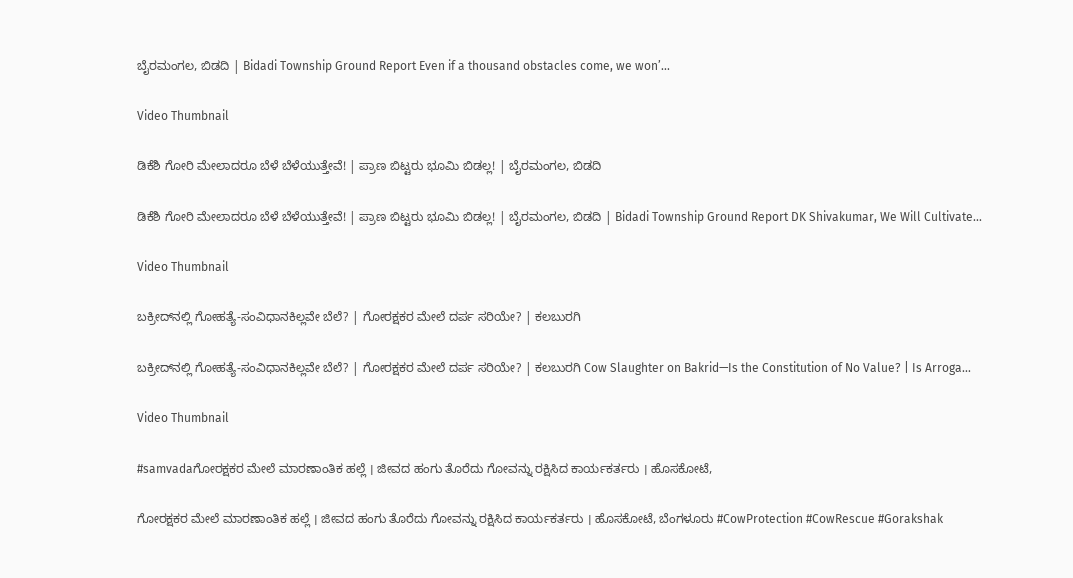ಬೈರಮಂಗಲ, ಬಿಡದಿ | Bidadi Township Ground Report Even if a thousand obstacles come, we won’...

Video Thumbnail

ಡಿಕೆಶಿ ಗೋರಿ ಮೇಲಾದರೂ ಬೆಳೆ ಬೆಳೆಯುತ್ತೇವೆ! | ಪ್ರಾಣ ಬಿಟ್ಟರು ಭೂಮಿ ಬಿಡಲ್ಲ! | ಬೈರಮಂಗಲ, ಬಿಡದಿ

ಡಿಕೆಶಿ ಗೋರಿ ಮೇಲಾದರೂ ಬೆಳೆ ಬೆಳೆಯುತ್ತೇವೆ! | ಪ್ರಾಣ ಬಿಟ್ಟರು ಭೂಮಿ ಬಿಡಲ್ಲ! | ಬೈರಮಂಗಲ, ಬಿಡದಿ | Bidadi Township Ground Report DK Shivakumar, We Will Cultivate...

Video Thumbnail

ಬಕ್ರೀದ್‌ನಲ್ಲಿ ಗೋಹತ್ಯೆ-ಸಂವಿಧಾನಕಿಲ್ಲವೇ ಬೆಲೆ? | ಗೋರಕ್ಷಕರ ಮೇಲೆ ದರ್ಪ ಸರಿಯೇ? | ಕಲಬುರಗಿ

ಬಕ್ರೀದ್‌ನಲ್ಲಿ ಗೋಹತ್ಯೆ-ಸಂವಿಧಾನಕಿಲ್ಲವೇ ಬೆಲೆ? | ಗೋರಕ್ಷಕರ ಮೇಲೆ ದರ್ಪ ಸರಿಯೇ? | ಕಲಬುರಗಿ Cow Slaughter on Bakrid—Is the Constitution of No Value? | Is Arroga...

Video Thumbnail

#samvadaಗೋರಕ್ಷಕರ ಮೇಲೆ ಮಾರಣಾಂತಿಕ ಹಲ್ಲೆ । ಜೀವದ ಹಂಗು ತೊರೆದು ಗೋವನ್ನು ರಕ್ಷಿಸಿದ ಕಾರ್ಯಕರ್ತರು । ಹೊಸಕೋಟೆ,

ಗೋರಕ್ಷಕರ ಮೇಲೆ ಮಾರಣಾಂತಿಕ ಹಲ್ಲೆ । ಜೀವದ ಹಂಗು ತೊರೆದು ಗೋವನ್ನು ರಕ್ಷಿಸಿದ ಕಾರ್ಯಕರ್ತರು । ಹೊಸಕೋಟೆ, ಬೆಂಗಳೂರು #CowProtection #CowRescue #Gorakshak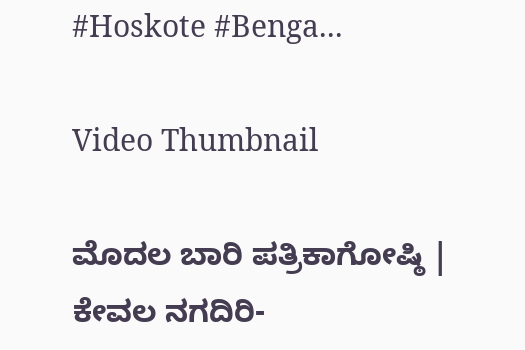#Hoskote #Benga...

Video Thumbnail

ಮೊದಲ ಬಾರಿ ಪತ್ರಿಕಾಗೋಷ್ಠಿ | ಕೇವಲ ನಗದಿರಿ-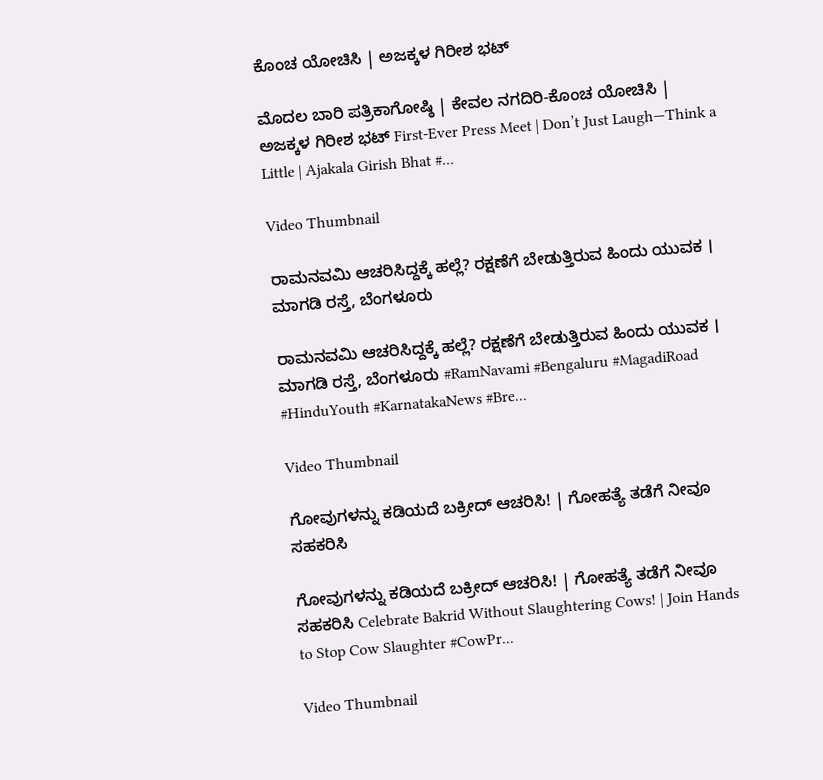ಕೊಂಚ ಯೋಚಿಸಿ | ಅಜಕ್ಕಳ ಗಿರೀಶ ಭಟ್

ಮೊದಲ ಬಾರಿ ಪತ್ರಿಕಾಗೋಷ್ಠಿ | ಕೇವಲ ನಗದಿರಿ-ಕೊಂಚ ಯೋಚಿಸಿ | ಅಜಕ್ಕಳ ಗಿರೀಶ ಭಟ್ First-Ever Press Meet | Don’t Just Laugh—Think a Little | Ajakala Girish Bhat #...

Video Thumbnail

ರಾಮನವಮಿ ಆಚರಿಸಿದ್ದಕ್ಕೆ ಹಲ್ಲೆ? ರಕ್ಷಣೆಗೆ ಬೇಡುತ್ತಿರುವ ಹಿಂದು ಯುವಕ । ಮಾಗಡಿ ರಸ್ತೆ, ಬೆಂಗಳೂರು

ರಾಮನವಮಿ ಆಚರಿಸಿದ್ದಕ್ಕೆ ಹಲ್ಲೆ? ರಕ್ಷಣೆಗೆ ಬೇಡುತ್ತಿರುವ ಹಿಂದು ಯುವಕ । ಮಾಗಡಿ ರಸ್ತೆ, ಬೆಂಗಳೂರು #RamNavami #Bengaluru #MagadiRoad #HinduYouth #KarnatakaNews #Bre...

Video Thumbnail

ಗೋವುಗಳನ್ನು ಕಡಿಯದೆ ಬಕ್ರೀದ್ ಆಚರಿಸಿ! | ಗೋಹತ್ಯೆ ತಡೆಗೆ ನೀವೂ ಸಹಕರಿಸಿ

ಗೋವುಗಳನ್ನು ಕಡಿಯದೆ ಬಕ್ರೀದ್ ಆಚರಿಸಿ! | ಗೋಹತ್ಯೆ ತಡೆಗೆ ನೀವೂ ಸಹಕರಿಸಿ Celebrate Bakrid Without Slaughtering Cows! | Join Hands to Stop Cow Slaughter #CowPr...

Video Thumbnail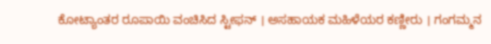ಕೋಟ್ಯಾಂತರ ರೂಪಾಯಿ ವಂಚಿಸಿದ ಸ್ಟೀಫನ್ । ಅಸಹಾಯಕ ಮಹಿಳೆಯರ ಕಣ್ಣೀರು । ಗಂಗಮ್ಮನ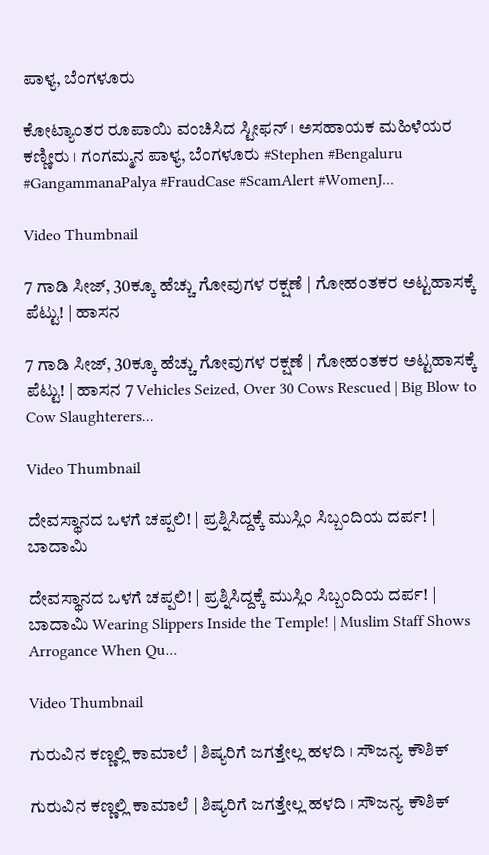ಪಾಳ್ಯ, ಬೆಂಗಳೂರು

ಕೋಟ್ಯಾಂತರ ರೂಪಾಯಿ ವಂಚಿಸಿದ ಸ್ಟೀಫನ್ । ಅಸಹಾಯಕ ಮಹಿಳೆಯರ ಕಣ್ಣೀರು । ಗಂಗಮ್ಮನ ಪಾಳ್ಯ, ಬೆಂಗಳೂರು #Stephen #Bengaluru #GangammanaPalya #FraudCase #ScamAlert #WomenJ...

Video Thumbnail

7 ಗಾಡಿ ಸೀಜ್‌, 30ಕ್ಕೂ ಹೆಚ್ಚು ಗೋವುಗಳ ರಕ್ಷಣೆ | ಗೋಹಂತಕರ ಅಟ್ಟಹಾಸಕ್ಕೆ ಪೆಟ್ಟು! | ಹಾಸನ

7 ಗಾಡಿ ಸೀಜ್‌, 30ಕ್ಕೂ ಹೆಚ್ಚು ಗೋವುಗಳ ರಕ್ಷಣೆ | ಗೋಹಂತಕರ ಅಟ್ಟಹಾಸಕ್ಕೆ ಪೆಟ್ಟು! | ಹಾಸನ 7 Vehicles Seized, Over 30 Cows Rescued | Big Blow to Cow Slaughterers...

Video Thumbnail

ದೇವಸ್ಥಾನದ ಒಳಗೆ ಚಪ್ಪಲಿ! | ಪ್ರಶ್ನಿಸಿದ್ದಕ್ಕೆ ಮುಸ್ಲಿಂ ಸಿಬ್ಬಂದಿಯ ದರ್ಪ! | ಬಾದಾಮಿ

ದೇವಸ್ಥಾನದ ಒಳಗೆ ಚಪ್ಪಲಿ! | ಪ್ರಶ್ನಿಸಿದ್ದಕ್ಕೆ ಮುಸ್ಲಿಂ ಸಿಬ್ಬಂದಿಯ ದರ್ಪ! | ಬಾದಾಮಿ Wearing Slippers Inside the Temple! | Muslim Staff Shows Arrogance When Qu...

Video Thumbnail

ಗುರುವಿನ ಕಣ್ಣಲ್ಲಿ ಕಾಮಾಲೆ | ಶಿಷ್ಯರಿಗೆ ಜಗತ್ತೇಲ್ಲ ಹಳದಿ । ಸೌಜನ್ಯ ಕೌಶಿಕ್

ಗುರುವಿನ ಕಣ್ಣಲ್ಲಿ ಕಾಮಾಲೆ | ಶಿಷ್ಯರಿಗೆ ಜಗತ್ತೇಲ್ಲ ಹಳದಿ । ಸೌಜನ್ಯ ಕೌಶಿಕ್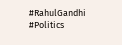#RahulGandhi #Politics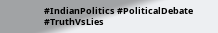#IndianPolitics #PoliticalDebate #TruthVsLies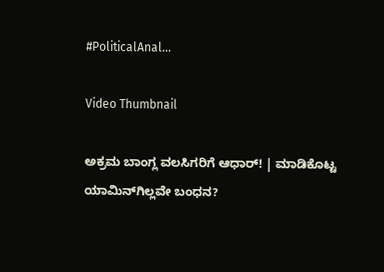#PoliticalAnal...

Video Thumbnail

ಅಕ್ರಮ ಬಾಂಗ್ಲ ವಲಸಿಗರಿಗೆ ಆಧಾರ್‌! | ಮಾಡಿಕೊಟ್ಟ ಯಾಮಿನ್‌ಗಿಲ್ಲವೇ ಬಂಧನ?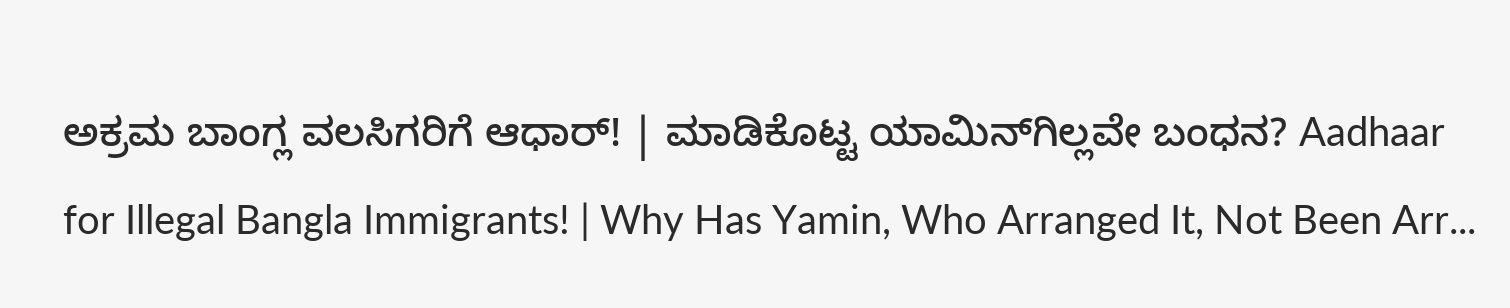ಅಕ್ರಮ ಬಾಂಗ್ಲ ವಲಸಿಗರಿಗೆ ಆಧಾರ್‌! | ಮಾಡಿಕೊಟ್ಟ ಯಾಮಿನ್‌ಗಿಲ್ಲವೇ ಬಂಧನ? Aadhaar for Illegal Bangla Immigrants! | Why Has Yamin, Who Arranged It, Not Been Arr...